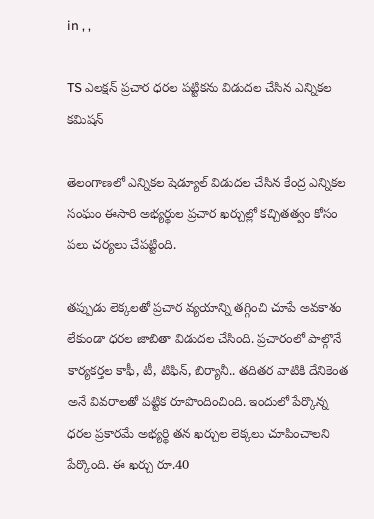in , ,

TS ఎలక్షన్ ప్రచార ధరల పట్టికను విడుదల చేసిన ఎన్నికల కమిషన్

తెలంగాణలో ఎన్నికల షెడ్యూల్ విడుదల చేసిన కేంద్ర ఎన్నికల సంఘం ఈసారి అభ్యర్థుల ప్రచార ఖర్చుల్లో కచ్చితత్వం కోసం పలు చర్యలు చేపట్టింది.

తప్పుడు లెక్కలతో ప్రచార వ్యయాన్ని తగ్గించి చూపే అవకాశం లేకుండా ధరల జాబితా విడుదల చేసింది. ప్రచారంలో పాల్గొనే కార్యకర్తల కాఫీ, టీ, టిఫిన్, బిర్యానీ.. తదితర వాటికి దేనికెంత అనే వివరాలతో పట్టిక రూపొందించింది. ఇందులో పేర్కొన్న ధరల ప్రకారమే అభ్యర్థి తన ఖర్చుల లెక్కలు చూపించాలని పేర్కొంది. ఈ ఖర్చు రూ.40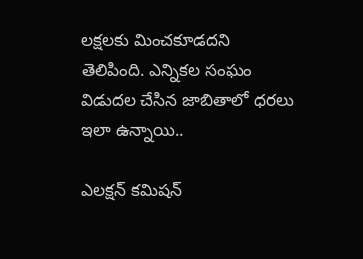లక్షలకు మించకూడదని తెలిపింది. ఎన్నికల సంఘం విడుదల చేసిన జాబితాలో ధరలు ఇలా ఉన్నాయి..

ఎలక్షన్ కమిషన్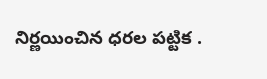నిర్ణయించిన ధరల పట్టిక .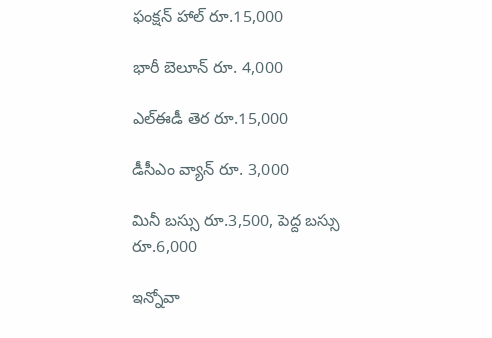ఫంక్షన్ హాల్ రూ.15,000

భారీ బెలూన్ రూ. 4,000

ఎల్ఈడీ తెర రూ.15,000

డీసీఎం వ్యాన్ రూ. 3,000

మినీ బస్సు రూ.3,500, పెద్ద బస్సు రూ.6,000

ఇన్నోవా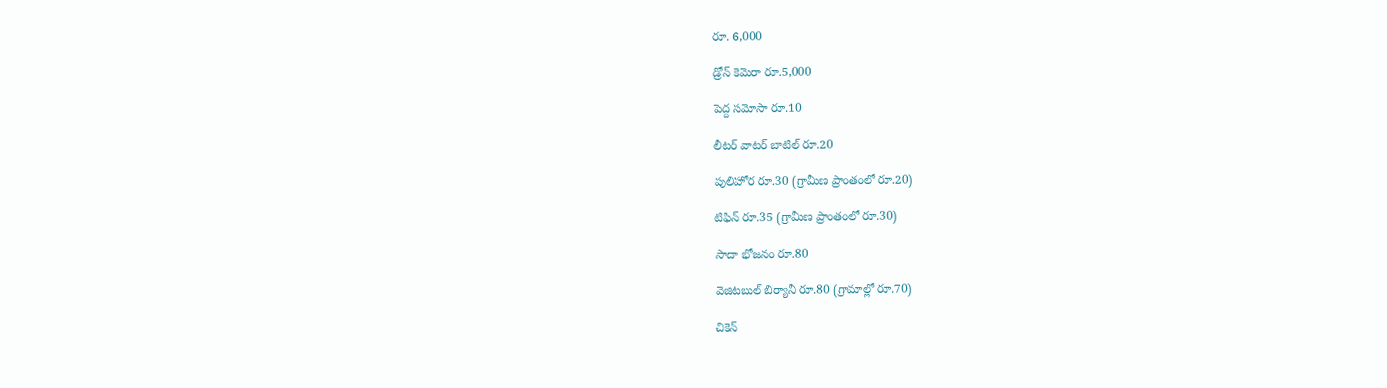రూ. 6,000

డ్రోన్ కెమెరా రూ.5,000

పెద్ద సమోసా రూ.10

లీటర్ వాటర్ బాటిల్ రూ.20

పులిహోర రూ.30 (గ్రామీణ ప్రాంతంలో రూ.20)

టిఫిన్ రూ.35 (గ్రామీణ ప్రాంతంలో రూ.30)

సాదా భోజనం రూ.80

వెజిటబుల్ బిర్యానీ రూ.80 (గ్రామాల్లో రూ.70)

చికెన్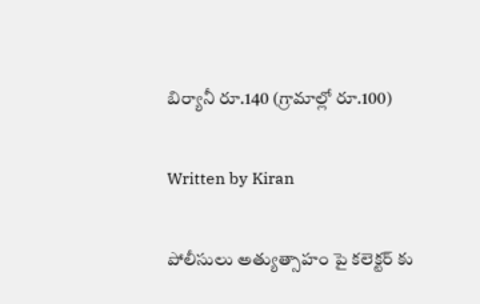బిర్యానీ రూ.140 (గ్రామాల్లో రూ.100)

Written by Kiran

పోలీసులు అత్యుత్సాహం పై కలెక్టర్ కు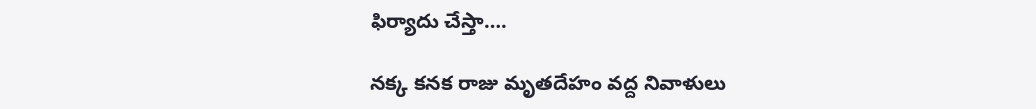ఫిర్యాదు చేస్తా….

నక్క కనక రాజు మృతదేహం వద్ద నివాళులు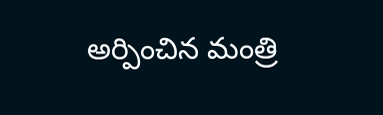అర్పించిన మంత్రి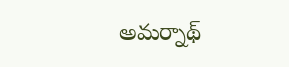అమర్నాథ్